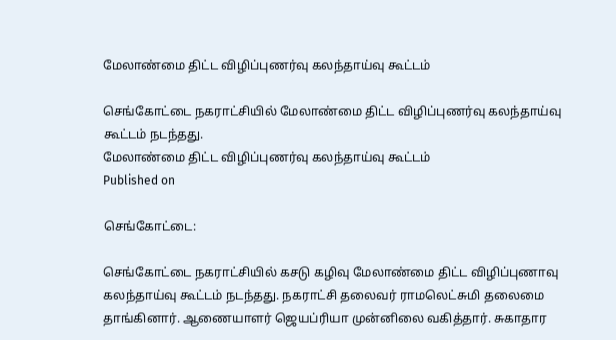மேலாண்மை திட்ட விழிப்புணர்வு கலந்தாய்வு கூட்டம்

செங்கோட்டை நகராட்சியில் மேலாண்மை திட்ட விழிப்புணர்வு கலந்தாய்வு கூட்டம் நடந்தது.
மேலாண்மை திட்ட விழிப்புணர்வு கலந்தாய்வு கூட்டம்
Published on

செங்கோட்டை:

செங்கோட்டை நகராட்சியில் கசடு கழிவு மேலாண்மை திட்ட விழிப்புணாவு கலந்தாய்வு கூட்டம் நடந்தது. நகராட்சி தலைவர் ராமலெட்சுமி தலைமை தாங்கினார். ஆணையாளர் ஜெயப்ரியா முன்னிலை வகித்தார். சுகாதார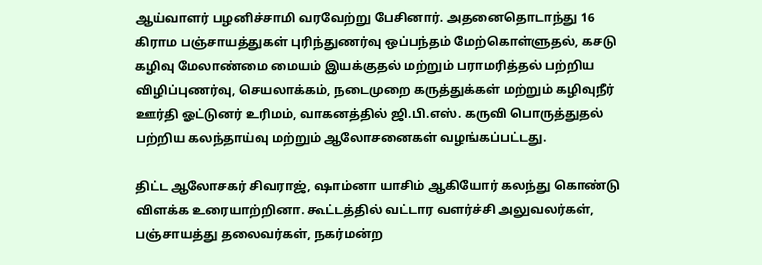ஆய்வாளர் பழனிச்சாமி வரவேற்று பேசினார். அதனைதொடாந்து 16 கிராம பஞ்சாயத்துகள் புரிந்துணர்வு ஒப்பந்தம் மேற்கொள்ளுதல், கசடு கழிவு மேலாண்மை மையம் இயக்குதல் மற்றும் பராமரித்தல் பற்றிய விழிப்புணர்வு, செயலாக்கம், நடைமுறை கருத்துக்கள் மற்றும் கழிவுநீர் ஊர்தி ஓட்டுனர் உரிமம், வாகனத்தில் ஜி.பி.எஸ். கருவி பொருத்துதல் பற்றிய கலந்தாய்வு மற்றும் ஆலோசனைகள் வழங்கப்பட்டது.

திட்ட ஆலோசகர் சிவராஜ், ஷாம்னா யாசிம் ஆகியோர் கலந்து கொண்டு விளக்க உரையாற்றினா. கூட்டத்தில் வட்டார வளர்ச்சி அலுவலர்கள், பஞ்சாயத்து தலைவர்கள், நகர்மன்ற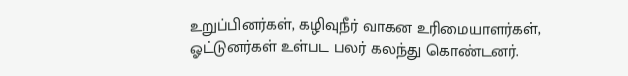உறுப்பினர்கள், கழிவுநீர் வாகன உரிமையாளர்கள், ஓட்டுனர்கள் உள்பட பலர் கலந்து கொண்டனர்.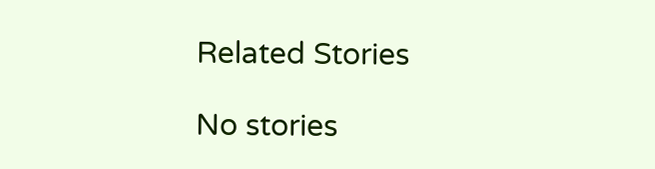Related Stories

No stories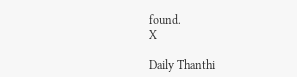found.
X

Daily Thanthi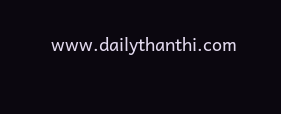www.dailythanthi.com